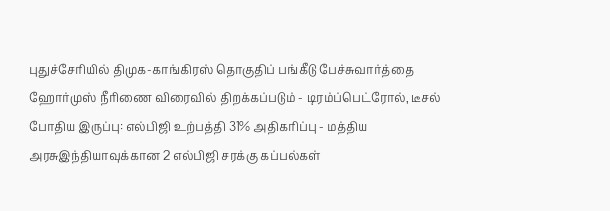புதுச்சேரியில் திமுக-காங்கிரஸ் தொகுதிப் பங்கீடு பேச்சுவார்த்தை ஹோர்முஸ் நீரிணை விரைவில் திறக்கப்படும் - டிரம்ப்பெட்ரோல், டீசல் போதிய இருப்பு: எல்பிஜி உற்பத்தி 31% அதிகரிப்பு - மத்திய அரசுஇந்தியாவுக்கான 2 எல்பிஜி சரக்கு கப்பல்கள்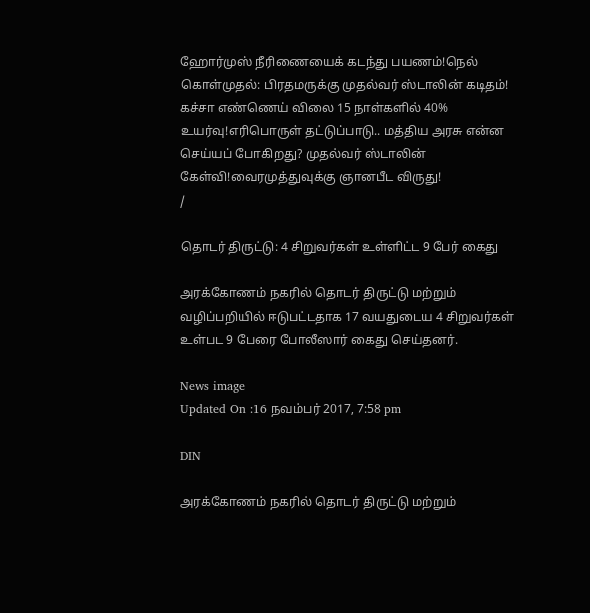ஹோர்முஸ் நீரிணையைக் கடந்து பயணம்!நெல் கொள்முதல்: பிரதமருக்கு முதல்வர் ஸ்டாலின் கடிதம்! கச்சா எண்ணெய் விலை 15 நாள்களில் 40% உயர்வு!எரிபொருள் தட்டுப்பாடு.. மத்திய அரசு என்ன செய்யப் போகிறது? முதல்வர் ஸ்டாலின் கேள்வி!வைரமுத்துவுக்கு ஞானபீட விருது!
/

தொடர் திருட்டு: 4 சிறுவர்கள் உள்ளிட்ட 9 பேர் கைது

அரக்கோணம் நகரில் தொடர் திருட்டு மற்றும் வழிப்பறியில் ஈடுபட்டதாக 17 வயதுடைய 4 சிறுவர்கள் உள்பட 9 பேரை போலீஸார் கைது செய்தனர்.

News image
Updated On :16 நவம்பர் 2017, 7:58 pm

DIN

அரக்கோணம் நகரில் தொடர் திருட்டு மற்றும்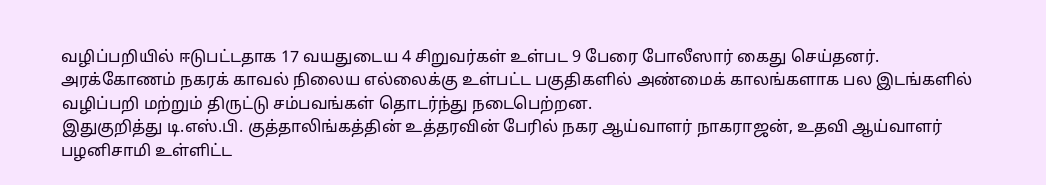வழிப்பறியில் ஈடுபட்டதாக 17 வயதுடைய 4 சிறுவர்கள் உள்பட 9 பேரை போலீஸார் கைது செய்தனர்.
அரக்கோணம் நகரக் காவல் நிலைய எல்லைக்கு உள்பட்ட பகுதிகளில் அண்மைக் காலங்களாக பல இடங்களில் வழிப்பறி மற்றும் திருட்டு சம்பவங்கள் தொடர்ந்து நடைபெற்றன.
இதுகுறித்து டி.எஸ்.பி. குத்தாலிங்கத்தின் உத்தரவின் பேரில் நகர ஆய்வாளர் நாகராஜன், உதவி ஆய்வாளர் பழனிசாமி உள்ளிட்ட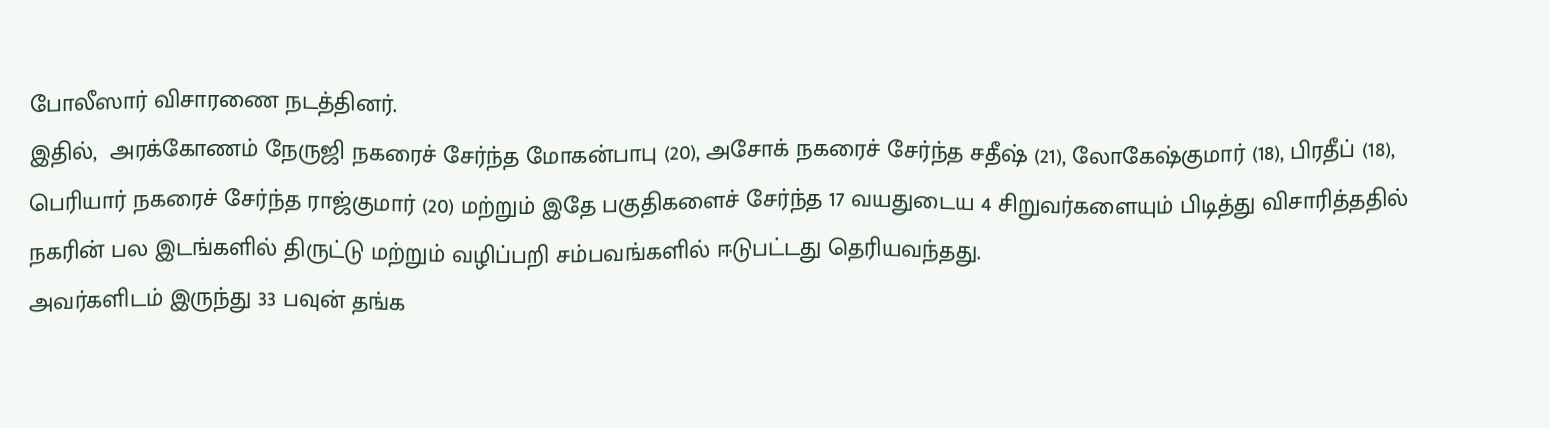போலீஸார் விசாரணை நடத்தினர்.
இதில்,  அரக்கோணம் நேருஜி நகரைச் சேர்ந்த மோகன்பாபு (20), அசோக் நகரைச் சேர்ந்த சதீஷ் (21), லோகேஷ்குமார் (18), பிரதீப் (18), பெரியார் நகரைச் சேர்ந்த ராஜ்குமார் (20) மற்றும் இதே பகுதிகளைச் சேர்ந்த 17 வயதுடைய 4 சிறுவர்களையும் பிடித்து விசாரித்ததில் நகரின் பல இடங்களில் திருட்டு மற்றும் வழிப்பறி சம்பவங்களில் ஈடுபட்டது தெரியவந்தது.
அவர்களிடம் இருந்து 33 பவுன் தங்க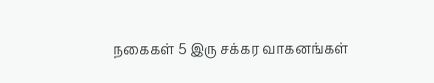நகைகள் 5 இரு சக்கர வாகனங்கள்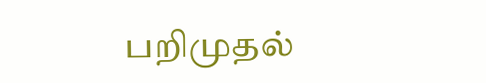பறிமுதல்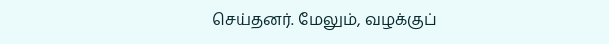செய்தனர். மேலும், வழக்குப்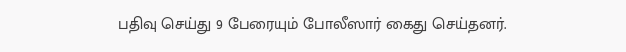பதிவு செய்து 9 பேரையும் போலீஸார் கைது செய்தனர்.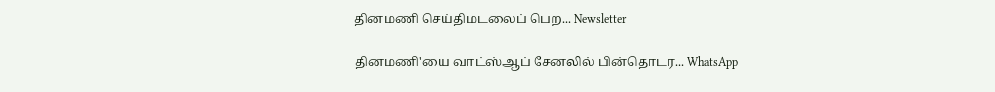தினமணி செய்திமடலைப் பெற... Newsletter

தினமணி'யை வாட்ஸ்ஆப் சேனலில் பின்தொடர... WhatsApp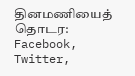தினமணியைத் தொடர: Facebook, Twitter,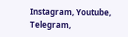Instagram, Youtube, Telegram,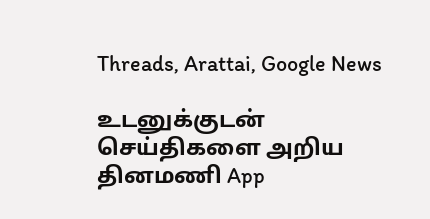Threads, Arattai, Google News

உடனுக்குடன் செய்திகளை அறிய தினமணி App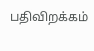பதிவிறக்கம்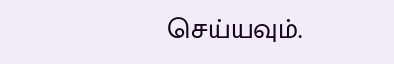செய்யவும்.